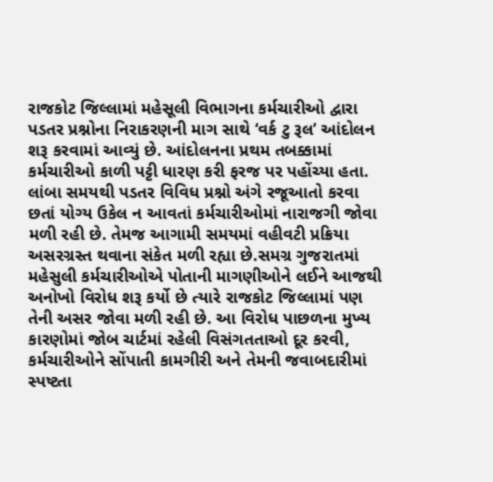રાજકોટ જિલ્લામાં મહેસૂલી વિભાગના કર્મચારીઓ દ્વારા પડતર પ્રશ્નોના નિરાકરણની માગ સાથે ‘વર્ક ટુ રૂલ’ આંદોલન શરૂ કરવામાં આવ્યું છે. આંદોલનના પ્રથમ તબક્કામાં કર્મચારીઓ કાળી પટ્ટી ધારણ કરી ફરજ પર પહોંચ્યા હતા. લાંબા સમયથી પડતર વિવિધ પ્રશ્નો અંગે રજૂઆતો કરવા છતાં યોગ્ય ઉકેલ ન આવતાં કર્મચારીઓમાં નારાજગી જોવા મળી રહી છે. તેમજ આગામી સમયમાં વહીવટી પ્રક્રિયા અસરગ્રસ્ત થવાના સંકેત મળી રહ્યા છે.સમગ્ર ગુજરાતમાં મહેસુલી કર્મચારીઓએ પોતાની માગણીઓને લઈને આજથી અનોખો વિરોધ શરૂ કર્યો છે ત્યારે રાજકોટ જિલ્લામાં પણ તેની અસર જોવા મળી રહી છે. આ વિરોધ પાછળના મુખ્ય કારણોમાં જોબ ચાર્ટમાં રહેલી વિસંગતતાઓ દૂર કરવી, કર્મચારીઓને સોંપાતી કામગીરી અને તેમની જવાબદારીમાં સ્પષ્ટતા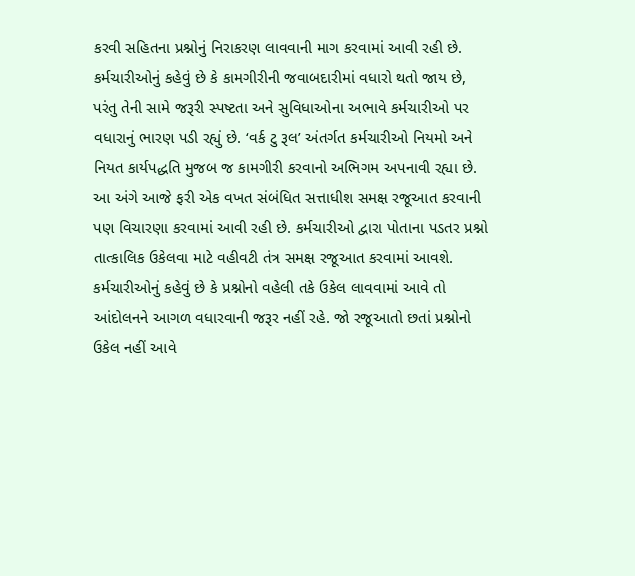કરવી સહિતના પ્રશ્નોનું નિરાકરણ લાવવાની માગ કરવામાં આવી રહી છે. કર્મચારીઓનું કહેવું છે કે કામગીરીની જવાબદારીમાં વધારો થતો જાય છે, પરંતુ તેની સામે જરૂરી સ્પષ્ટતા અને સુવિધાઓના અભાવે કર્મચારીઓ પર વધારાનું ભારણ પડી રહ્યું છે. ‘વર્ક ટુ રૂલ’ અંતર્ગત કર્મચારીઓ નિયમો અને નિયત કાર્યપદ્ધતિ મુજબ જ કામગીરી કરવાનો અભિગમ અપનાવી રહ્યા છે. આ અંગે આજે ફરી એક વખત સંબંધિત સત્તાધીશ સમક્ષ રજૂઆત કરવાની પણ વિચારણા કરવામાં આવી રહી છે. કર્મચારીઓ દ્વારા પોતાના પડતર પ્રશ્નો તાત્કાલિક ઉકેલવા માટે વહીવટી તંત્ર સમક્ષ રજૂઆત કરવામાં આવશે. કર્મચારીઓનું કહેવું છે કે પ્રશ્નોનો વહેલી તકે ઉકેલ લાવવામાં આવે તો આંદોલનને આગળ વધારવાની જરૂર નહીં રહે. જો રજૂઆતો છતાં પ્રશ્નોનો ઉકેલ નહીં આવે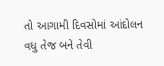તો આગામી દિવસોમાં આંદોલન વધુ તેજ બને તેવી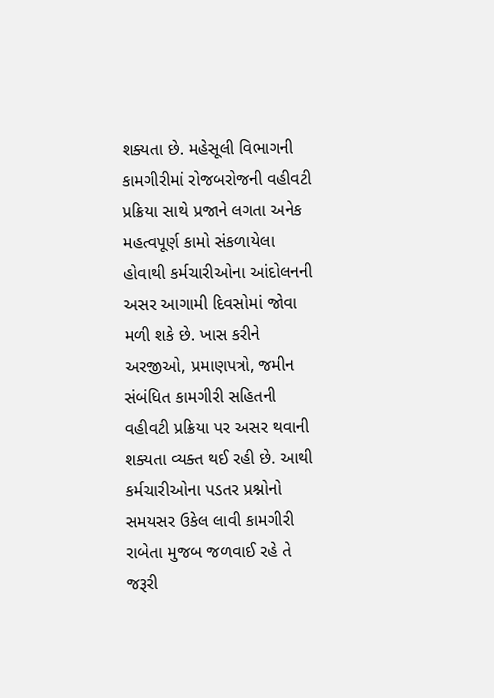શક્યતા છે. મહેસૂલી વિભાગની કામગીરીમાં રોજબરોજની વહીવટી પ્રક્રિયા સાથે પ્રજાને લગતા અનેક મહત્વપૂર્ણ કામો સંકળાયેલા હોવાથી કર્મચારીઓના આંદોલનની અસર આગામી દિવસોમાં જોવા મળી શકે છે. ખાસ કરીને અરજીઓ, પ્રમાણપત્રો, જમીન સંબંધિત કામગીરી સહિતની વહીવટી પ્રક્રિયા પર અસર થવાની શક્યતા વ્યક્ત થઈ રહી છે. આથી કર્મચારીઓના પડતર પ્રશ્નોનો સમયસર ઉકેલ લાવી કામગીરી રાબેતા મુજબ જળવાઈ રહે તે જરૂરી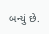બન્યું છે.